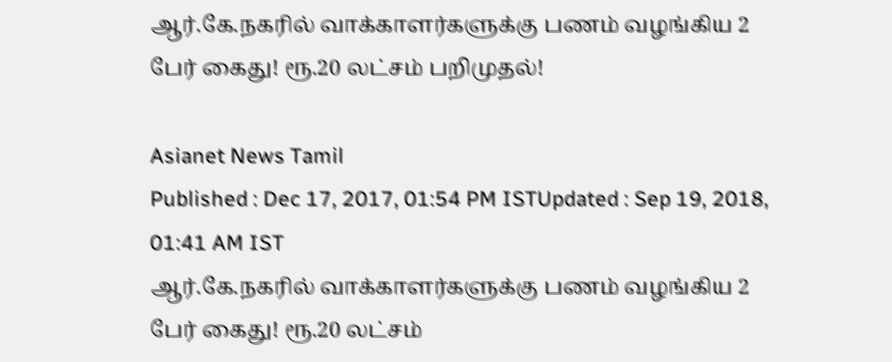ஆர்.கே.நகரில் வாக்காளர்களுக்கு பணம் வழங்கிய 2 பேர் கைது! ரூ.20 லட்சம் பறிமுதல்!

Asianet News Tamil
Published : Dec 17, 2017, 01:54 PM ISTUpdated : Sep 19, 2018, 01:41 AM IST
ஆர்.கே.நகரில் வாக்காளர்களுக்கு பணம் வழங்கிய 2 பேர் கைது! ரூ.20 லட்சம்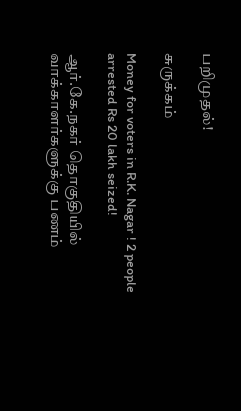பறிமுதல்!

சுருக்கம்

Money for voters in R.K. Nagar ! 2 people arrested Rs 20 lakh seized!

ஆர்.கே.நகர் தொகுதியில் வாக்காளர்களுக்கு பணம்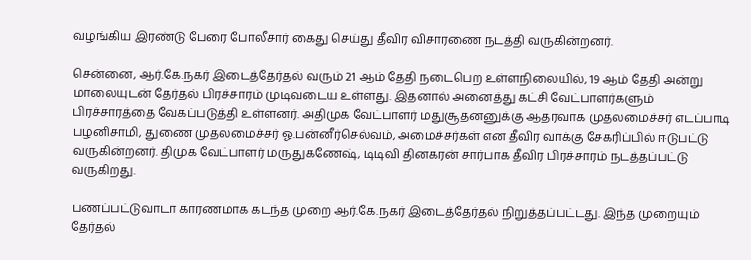வழங்கிய இரண்டு பேரை போலீசார் கைது செய்து தீவிர விசாரணை நடத்தி வருகின்றனர்.

சென்னை, ஆர்.கே.நகர் இடைத்தேர்தல் வரும் 21 ஆம் தேதி நடைபெற உள்ளநிலையில், 19 ஆம் தேதி அன்று மாலையுடன் தேர்தல் பிரச்சாரம் முடிவடைய உள்ளது. இதனால் அனைத்து கட்சி வேட்பாளர்களும் பிரச்சாரத்தை வேகப்படுத்தி உள்ளனர். அதிமுக வேட்பாளர் மதுசூதனனுக்கு ஆதரவாக முதலமைச்சர் எடப்பாடி பழனிசாமி, துணை முதலமைச்சர் ஓ.பன்னீர்செல்வம், அமைச்சர்கள் என தீவிர வாக்கு சேகரிப்பில் ஈடுபட்டு வருகின்றனர். திமுக வேட்பாளர் மருதுகணேஷ், டிடிவி தினகரன் சார்பாக தீவிர பிரச்சாரம் நடத்தப்பட்டு வருகிறது.

பணப்பட்டுவாடா காரணமாக கடந்த முறை ஆர்.கே.நகர் இடைத்தேர்தல் நிறுத்தப்பட்டது. இந்த முறையும் தேர்தல்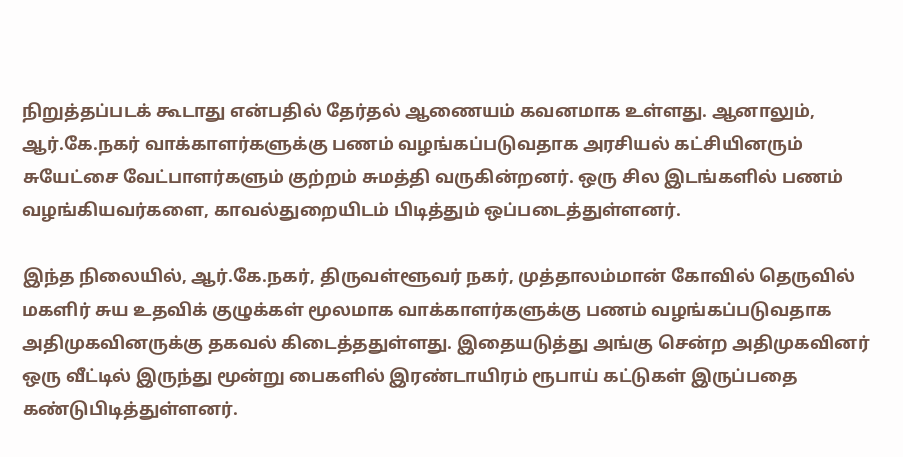நிறுத்தப்படக் கூடாது என்பதில் தேர்தல் ஆணையம் கவனமாக உள்ளது. ஆனாலும், ஆர்.கே.நகர் வாக்காளர்களுக்கு பணம் வழங்கப்படுவதாக அரசியல் கட்சியினரும் சுயேட்சை வேட்பாளர்களும் குற்றம் சுமத்தி வருகின்றனர். ஒரு சில இடங்களில் பணம் வழங்கியவர்களை, காவல்துறையிடம் பிடித்தும் ஒப்படைத்துள்ளனர்.

இந்த நிலையில், ஆர்.கே.நகர், திருவள்ளூவர் நகர், முத்தாலம்மான் கோவில் தெருவில் மகளிர் சுய உதவிக் குழுக்கள் மூலமாக வாக்காளர்களுக்கு பணம் வழங்கப்படுவதாக அதிமுகவினருக்கு தகவல் கிடைத்ததுள்ளது. இதையடுத்து அங்கு சென்ற அதிமுகவினர் ஒரு வீட்டில் இருந்து மூன்று பைகளில் இரண்டாயிரம் ரூபாய் கட்டுகள் இருப்பதை கண்டுபிடித்துள்ளனர்.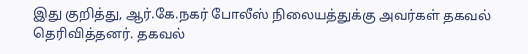இது குறித்து, ஆர்.கே.நகர் போலீஸ் நிலையத்துக்கு அவர்கள் தகவல் தெரிவித்தனர். தகவல்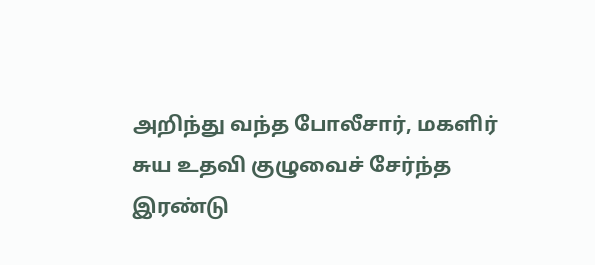அறிந்து வந்த போலீசார், மகளிர் சுய உதவி குழுவைச் சேர்ந்த இரண்டு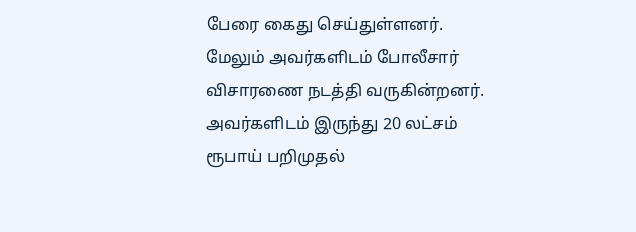பேரை கைது செய்துள்ளனர். மேலும் அவர்களிடம் போலீசார் விசாரணை நடத்தி வருகின்றனர். அவர்களிடம் இருந்து 20 லட்சம் ரூபாய் பறிமுதல்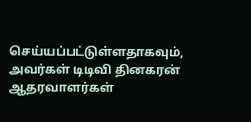செய்யப்பட்டுள்ளதாகவும், அவர்கள் டிடிவி தினகரன் ஆதரவாளர்கள்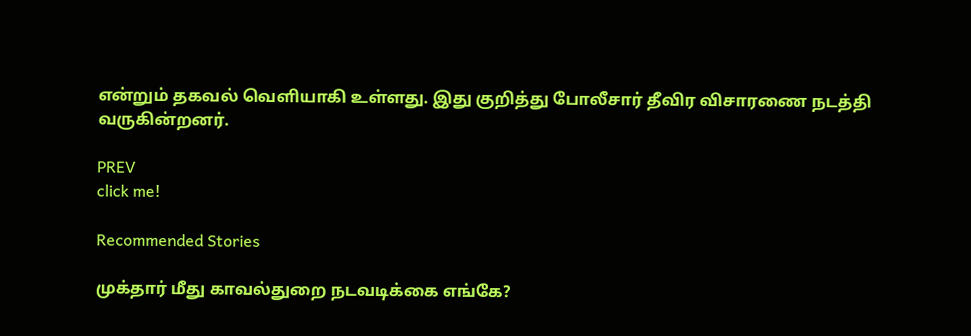என்றும் தகவல் வெளியாகி உள்ளது. இது குறித்து போலீசார் தீவிர விசாரணை நடத்தி வருகின்றனர்.

PREV
click me!

Recommended Stories

முக்தார் மீது காவல்துறை நடவடிக்கை எங்கே?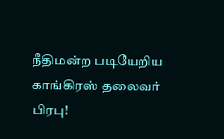நீதிமன்ற படியேறிய காங்கிரஸ் தலைவர் பிரபு!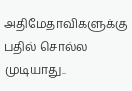அதிமேதாவிகளுக்கு பதில் சொல்ல முடியாது..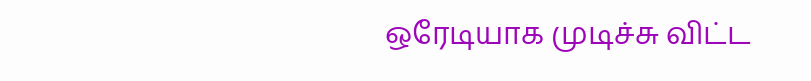ஒரேடியாக முடிச்சு விட்ட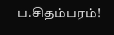ப.சிதம்பரம்!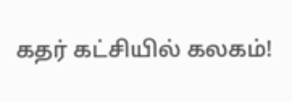கதர் கட்சியில் கலகம்!